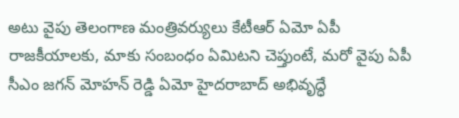అటు వైపు తెలంగాణ మంత్రివర్యులు కేటీఆర్ ఏమో ఏపీ రాజకీయాలకు, మాకు సంబంధం ఏమిటని చెప్తుంటే, మరో వైపు ఏపీ సీఎం జగన్ మోహన్ రెడ్డి ఏమో హైదరాబాద్ అభివృద్ధే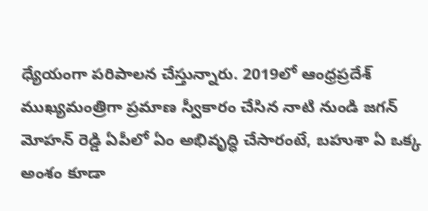ధ్యేయంగా పరిపాలన చేస్తున్నారు. 2019లో ఆంధ్రప్రదేశ్ ముఖ్యమంత్రిగా ప్రమాణ స్వీకారం చేసిన నాటి నుండి జగన్ మోహన్ రెడ్డి ఏపీలో ఏం అభివృద్ధి చేసారంటే, బహుశా ఏ ఒక్క అంశం కూడా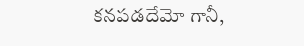కనపడదేమో గానీ,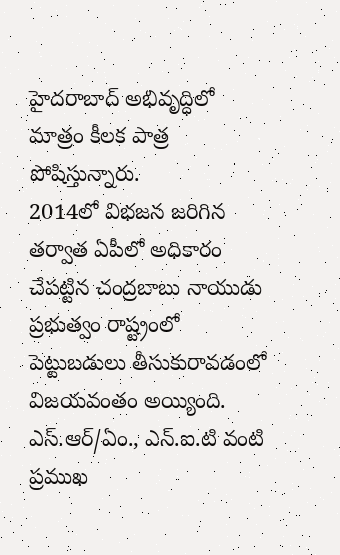హైదరాబాద్ అభివృద్ధిలో మాత్రం కీలక పాత్ర పోషిస్తున్నారు.
2014లో విభజన జరిగిన తర్వాత ఏపీలో అధికారం చేపట్టిన చంద్రబాబు నాయుడు ప్రభుత్వం రాష్ట్రంలో పెట్టుబడులు తీసుకురావడంలో విజయవంతం అయ్యింది. ఎస్.ఆర్/ఏం., ఎన్.ఐ.టి వంటి ప్రముఖ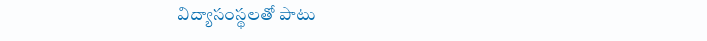విద్యాసంస్థలతో పాటు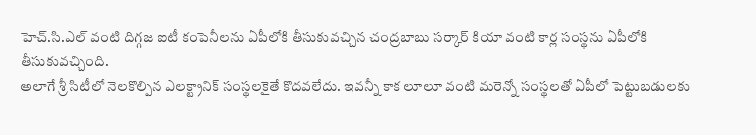హెచ్.సి.ఎల్ వంటి దిగ్గజ ఐటీ కంపెనీలను ఏపీలోకి తీసుకువచ్చిన చంద్రబాబు సర్కార్ కియా వంటి కార్ల సంస్థను ఏపీలోకి తీసుకువచ్చింది.
అలాగే శ్రీ సిటీలో నెలకొల్పిన ఎలక్ట్రానిక్ సంస్థలకైతే కొదవలేదు. ఇవన్నీ కాక లూలూ వంటి మరెన్నో సంస్థలతో ఏపీలో పెట్టుబడులకు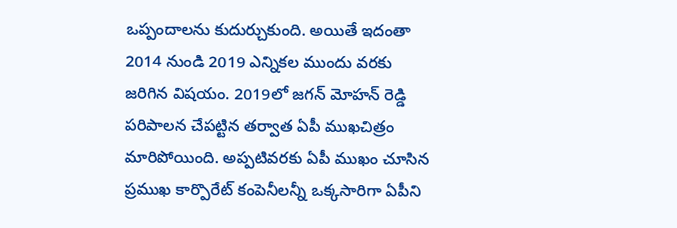ఒప్పందాలను కుదుర్చుకుంది. అయితే ఇదంతా 2014 నుండి 2019 ఎన్నికల ముందు వరకు జరిగిన విషయం. 2019లో జగన్ మోహన్ రెడ్డి పరిపాలన చేపట్టిన తర్వాత ఏపీ ముఖచిత్రం మారిపోయింది. అప్పటివరకు ఏపీ ముఖం చూసిన ప్రముఖ కార్పొరేట్ కంపెనీలన్నీ ఒక్కసారిగా ఏపీని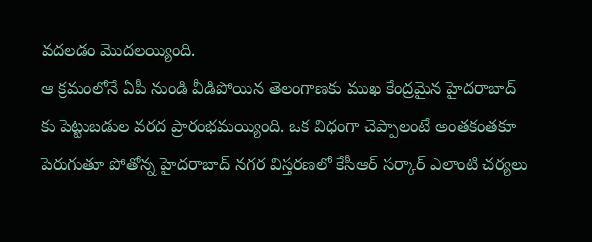వదలడం మొదలయ్యింది.
ఆ క్రమంలోనే ఏపీ నుండి వీడిపోయిన తెలంగాణకు ముఖ కేంద్రమైన హైదరాబాద్ కు పెట్టుబడుల వరద ప్రారంభమయ్యింది. ఒక విధంగా చెప్పాలంటే అంతకంతకూ పెరుగుతూ పోతోన్న హైదరాబాద్ నగర విస్తరణలో కేసీఆర్ సర్కార్ ఎలాంటి చర్యలు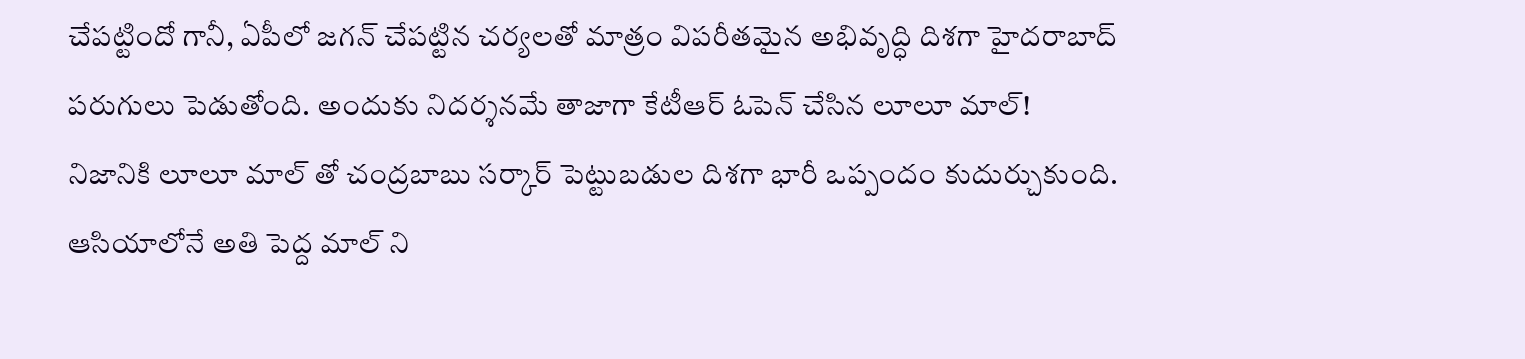చేపట్టిందో గానీ, ఏపీలో జగన్ చేపట్టిన చర్యలతో మాత్రం విపరీతమైన అభివృద్ధి దిశగా హైదరాబాద్ పరుగులు పెడుతోంది. అందుకు నిదర్శనమే తాజాగా కేటీఆర్ ఓపెన్ చేసిన లూలూ మాల్!
నిజానికి లూలూ మాల్ తో చంద్రబాబు సర్కార్ పెట్టుబడుల దిశగా భారీ ఒప్పందం కుదుర్చుకుంది. ఆసియాలోనే అతి పెద్ద మాల్ ని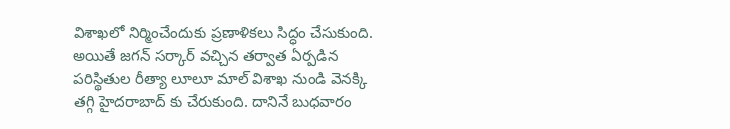విశాఖలో నిర్మించేందుకు ప్రణాళికలు సిద్ధం చేసుకుంది. అయితే జగన్ సర్కార్ వచ్చిన తర్వాత ఏర్పడిన పరిస్థితుల రీత్యా లూలూ మాల్ విశాఖ నుండి వెనక్కి తగ్గి హైదరాబాద్ కు చేరుకుంది. దానినే బుధవారం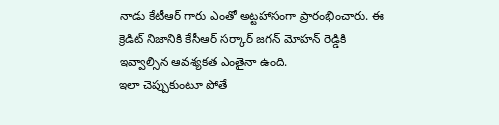నాడు కేటీఆర్ గారు ఎంతో అట్టహాసంగా ప్రారంభించారు. ఈ క్రెడిట్ నిజానికి కేసీఆర్ సర్కార్ జగన్ మోహన్ రెడ్డికి ఇవ్వాల్సిన ఆవశ్యకత ఎంతైనా ఉంది.
ఇలా చెప్పుకుంటూ పోతే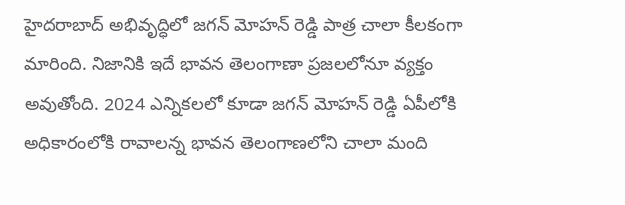హైదరాబాద్ అభివృద్ధిలో జగన్ మోహన్ రెడ్డి పాత్ర చాలా కీలకంగా మారింది. నిజానికి ఇదే భావన తెలంగాణా ప్రజలలోనూ వ్యక్తం అవుతోంది. 2024 ఎన్నికలలో కూడా జగన్ మోహన్ రెడ్డి ఏపీలోకి అధికారంలోకి రావాలన్న భావన తెలంగాణలోని చాలా మంది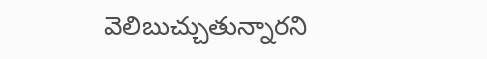వెలిబుచ్చుతున్నారని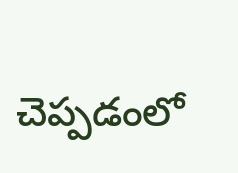చెప్పడంలో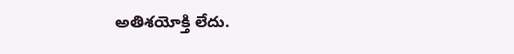అతిశయోక్తి లేదు.